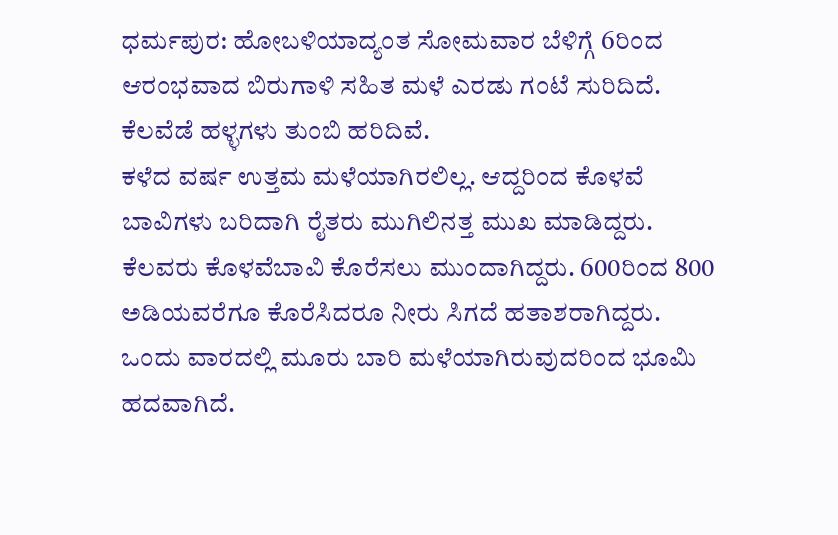ಧರ್ಮಪುರ: ಹೋಬಳಿಯಾದ್ಯಂತ ಸೋಮವಾರ ಬೆಳಿಗ್ಗೆ 6ರಿಂದ ಆರಂಭವಾದ ಬಿರುಗಾಳಿ ಸಹಿತ ಮಳೆ ಎರಡು ಗಂಟೆ ಸುರಿದಿದೆ. ಕೆಲವೆಡೆ ಹಳ್ಳಗಳು ತುಂಬಿ ಹರಿದಿವೆ.
ಕಳೆದ ವರ್ಷ ಉತ್ತಮ ಮಳೆಯಾಗಿರಲಿಲ್ಲ. ಆದ್ದರಿಂದ ಕೊಳವೆ ಬಾವಿಗಳು ಬರಿದಾಗಿ ರೈತರು ಮುಗಿಲಿನತ್ತ ಮುಖ ಮಾಡಿದ್ದರು.
ಕೆಲವರು ಕೊಳವೆಬಾವಿ ಕೊರೆಸಲು ಮುಂದಾಗಿದ್ದರು. 600ರಿಂದ 800 ಅಡಿಯವರೆಗೂ ಕೊರೆಸಿದರೂ ನೀರು ಸಿಗದೆ ಹತಾಶರಾಗಿದ್ದರು.
ಒಂದು ವಾರದಲ್ಲಿ ಮೂರು ಬಾರಿ ಮಳೆಯಾಗಿರುವುದರಿಂದ ಭೂಮಿ ಹದವಾಗಿದೆ.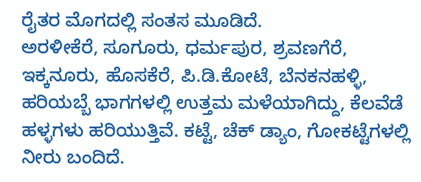ರೈತರ ಮೊಗದಲ್ಲಿ ಸಂತಸ ಮೂಡಿದೆ.
ಅರಳೀಕೆರೆ, ಸೂಗೂರು, ಧರ್ಮಪುರ, ಶ್ರವಣಗೆರೆ, ಇಕ್ಕನೂರು, ಹೊಸಕೆರೆ, ಪಿ.ಡಿ.ಕೋಟೆ, ಬೆನಕನಹಳ್ಳಿ, ಹರಿಯಬ್ಬೆ ಭಾಗಗಳಲ್ಲಿ ಉತ್ತಮ ಮಳೆಯಾಗಿದ್ದು, ಕೆಲವೆಡೆ ಹಳ್ಳಗಳು ಹರಿಯುತ್ತಿವೆ. ಕಟ್ಟೆ, ಚೆಕ್ ಡ್ಯಾಂ, ಗೋಕಟ್ಟೆಗಳಲ್ಲಿ ನೀರು ಬಂದಿದೆ.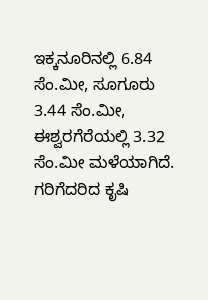ಇಕ್ಕನೂರಿನಲ್ಲಿ 6.84 ಸೆಂ.ಮೀ, ಸೂಗೂರು 3.44 ಸೆಂ.ಮೀ, ಈಶ್ವರಗೆರೆಯಲ್ಲಿ 3.32 ಸೆಂ.ಮೀ ಮಳೆಯಾಗಿದೆ.
ಗರಿಗೆದರಿದ ಕೃಷಿ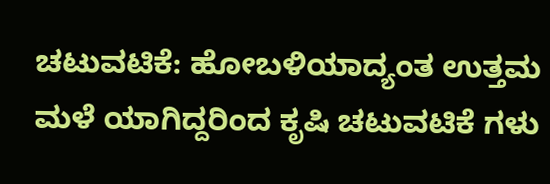ಚಟುವಟಿಕೆ: ಹೋಬಳಿಯಾದ್ಯಂತ ಉತ್ತಮ ಮಳೆ ಯಾಗಿದ್ದರಿಂದ ಕೃಷಿ ಚಟುವಟಿಕೆ ಗಳು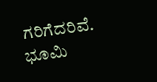ಗರಿಗೆದರಿವೆ. ಭೂಮಿ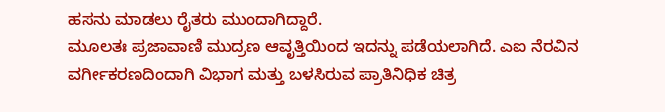ಹಸನು ಮಾಡಲು ರೈತರು ಮುಂದಾಗಿದ್ದಾರೆ.
ಮೂಲತಃ ಪ್ರಜಾವಾಣಿ ಮುದ್ರಣ ಆವೃತ್ತಿಯಿಂದ ಇದನ್ನು ಪಡೆಯಲಾಗಿದೆ. ಎಐ ನೆರವಿನ ವರ್ಗೀಕರಣದಿಂದಾಗಿ ವಿಭಾಗ ಮತ್ತು ಬಳಸಿರುವ ಪ್ರಾತಿನಿಧಿಕ ಚಿತ್ರ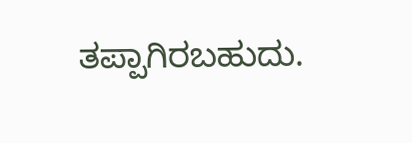ತಪ್ಪಾಗಿರಬಹುದು.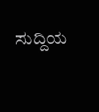ಸುದ್ದಿಯ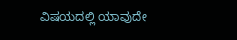ವಿಷಯದಲ್ಲಿ ಯಾವುದೇ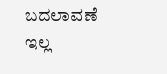ಬದಲಾವಣೆ ಇಲ್ಲ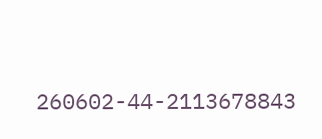260602-44-2113678843